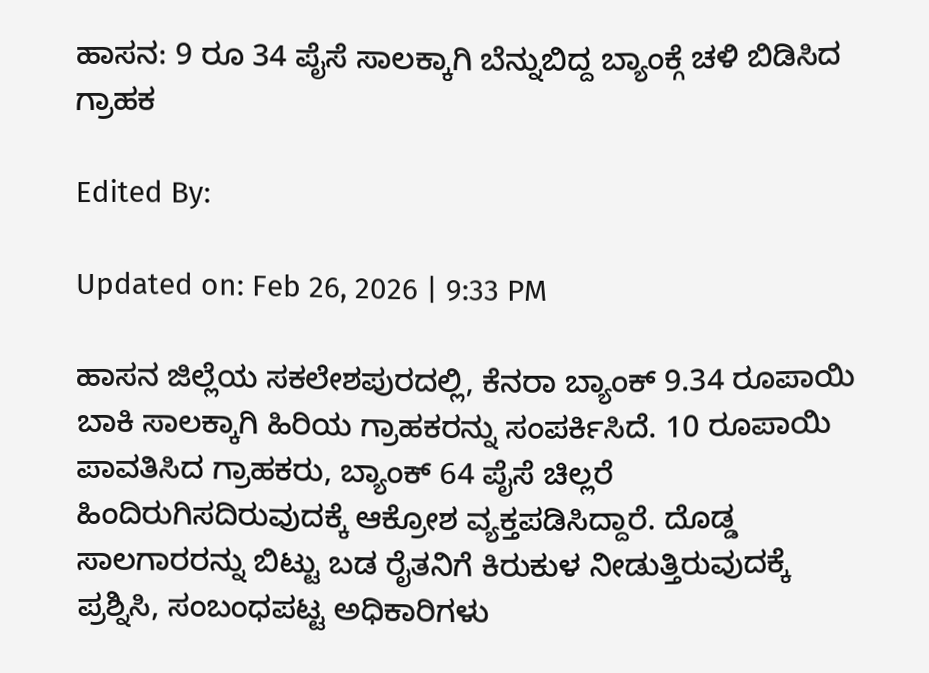ಹಾಸನ: 9 ರೂ 34 ಪೈಸೆ ಸಾಲಕ್ಕಾಗಿ ಬೆನ್ನುಬಿದ್ದ ಬ್ಯಾಂಕ್ಗೆ ಚಳಿ ಬಿಡಿಸಿದ ಗ್ರಾಹಕ

Edited By:

Updated on: Feb 26, 2026 | 9:33 PM

ಹಾಸನ ಜಿಲ್ಲೆಯ ಸಕಲೇಶಪುರದಲ್ಲಿ, ಕೆನರಾ ಬ್ಯಾಂಕ್ 9.34 ರೂಪಾಯಿ ಬಾಕಿ ಸಾಲಕ್ಕಾಗಿ ಹಿರಿಯ ಗ್ರಾಹಕರನ್ನು ಸಂಪರ್ಕಿಸಿದೆ. 10 ರೂಪಾಯಿ ಪಾವತಿಸಿದ ಗ್ರಾಹಕರು, ಬ್ಯಾಂಕ್ 64 ಪೈಸೆ ಚಿಲ್ಲರೆ ಹಿಂದಿರುಗಿಸದಿರುವುದಕ್ಕೆ ಆಕ್ರೋಶ ವ್ಯಕ್ತಪಡಿಸಿದ್ದಾರೆ. ದೊಡ್ಡ ಸಾಲಗಾರರನ್ನು ಬಿಟ್ಟು ಬಡ ರೈತನಿಗೆ ಕಿರುಕುಳ ನೀಡುತ್ತಿರುವುದಕ್ಕೆ ಪ್ರಶ್ನಿಸಿ, ಸಂಬಂಧಪಟ್ಟ ಅಧಿಕಾರಿಗಳು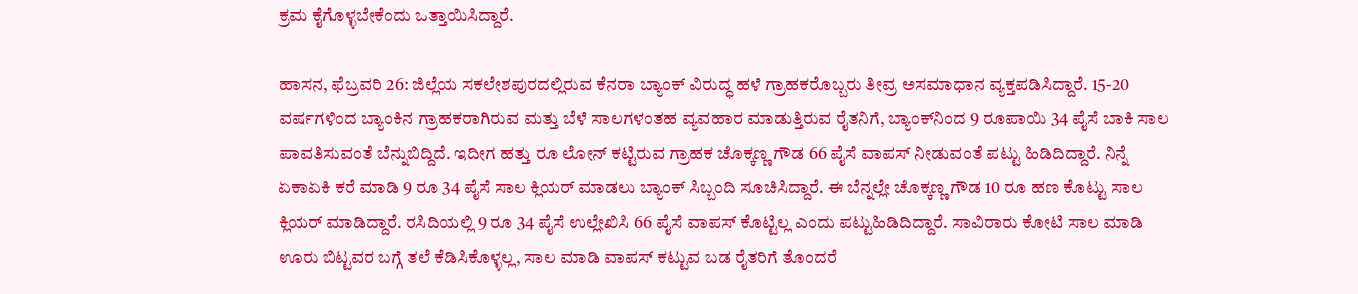ಕ್ರಮ ಕೈಗೊಳ್ಳಬೇಕೆಂದು ಒತ್ತಾಯಿಸಿದ್ದಾರೆ.

ಹಾಸನ, ಫೆಬ್ರವರಿ 26: ಜಿಲ್ಲೆಯ ಸಕಲೇಶಪುರದಲ್ಲಿರುವ ಕೆನರಾ ಬ್ಯಾಂಕ್ ವಿರುದ್ಧ ಹಳೆ ಗ್ರಾಹಕರೊಬ್ಬರು ತೀವ್ರ ಅಸಮಾಧಾನ ವ್ಯಕ್ತಪಡಿಸಿದ್ದಾರೆ. 15-20 ವರ್ಷಗಳಿಂದ ಬ್ಯಾಂಕಿನ ಗ್ರಾಹಕರಾಗಿರುವ ಮತ್ತು ಬೆಳೆ ಸಾಲಗಳಂತಹ ವ್ಯವಹಾರ ಮಾಡುತ್ತಿರುವ ರೈತನಿಗೆ, ಬ್ಯಾಂಕ್‌ನಿಂದ 9 ರೂಪಾಯಿ 34 ಪೈಸೆ ಬಾಕಿ ಸಾಲ ಪಾವತಿಸುವಂತೆ ಬೆನ್ನುಬಿದ್ದಿದೆ. ಇದೀಗ ಹತ್ತು ರೂ ಲೋನ್ ಕಟ್ಟಿರುವ ಗ್ರಾಹಕ ಚೊಕ್ಕಣ್ಣ ಗೌಡ 66 ಪೈಸೆ ವಾಪಸ್ ನೀಡುವಂತೆ ಪಟ್ಟು ಹಿಡಿದಿದ್ದಾರೆ. ನಿನ್ನೆ ಏಕಾಏಕಿ ಕರೆ ಮಾಡಿ 9 ರೂ 34 ಪೈಸೆ ಸಾಲ ಕ್ಲಿಯರ್ ಮಾಡಲು ಬ್ಯಾಂಕ್ ಸಿಬ್ಬಂದಿ ಸೂಚಿಸಿದ್ದಾರೆ. ಈ ಬೆನ್ನಲ್ಲೇ ಚೊಕ್ಕಣ್ಣ ಗೌಡ 10 ರೂ ಹಣ ಕೊಟ್ಟು ಸಾಲ ಕ್ಲಿಯರ್ ಮಾಡಿದ್ದಾರೆ. ರಸಿದಿಯಲ್ಲಿ 9 ರೂ 34 ಪೈಸೆ ಉಲ್ಲೇಖಿಸಿ 66 ಪೈಸೆ ವಾಪಸ್ ಕೊಟ್ಟಿಲ್ಲ ಎಂದು ಪಟ್ಟುಹಿಡಿದಿದ್ದಾರೆ. ಸಾವಿರಾರು ಕೋಟಿ ಸಾಲ ಮಾಡಿ ಊರು ಬಿಟ್ಟವರ ಬಗ್ಗೆ ತಲೆ ಕೆಡಿಸಿಕೊಳ್ಳಲ್ಲ, ಸಾಲ ಮಾಡಿ ವಾಪಸ್ ಕಟ್ಟುವ ಬಡ ರೈತರಿಗೆ ತೊಂದರೆ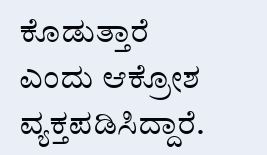ಕೊಡುತ್ತಾರೆ ಎಂದು ಆಕ್ರೋಶ ವ್ಯಕ್ತಪಡಿಸಿದ್ದಾರೆ.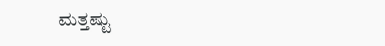ಮತ್ತಷ್ಟು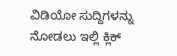ವಿಡಿಯೋ ಸುದ್ದಿಗಳನ್ನು ನೋಡಲು ಇಲ್ಲಿ ಕ್ಲಿಕ್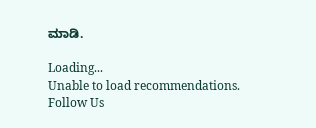ಮಾಡಿ.

Loading...
Unable to load recommendations.
Follow Us